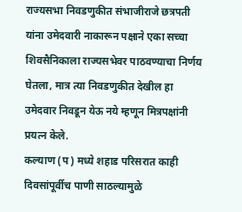राज्यसभा निवडणुकीत संभाजीराजे छत्रपती यांना उमेदवारी नाकारून पक्षाने एका सच्चा शिवसैनिकाला राज्यसभेवर पाठवण्याचा निर्णय घेतला, मात्र त्या निवडणुकीत देखील हा उमेदवार निवडून येऊ नये म्हणून मित्रपक्षांनी प्रयत्न केले.
कल्याण (प) मध्ये शहाड परिसरात काही दिवसांपूर्वीच पाणी साठल्यामुळे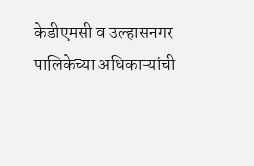केडीएमसी व उल्हासनगर पालिकेच्या अधिकाऱ्यांची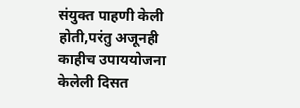संयुक्त पाहणी केली होती,परंतु अजूनही काहीच उपाययोजना केलेली दिसत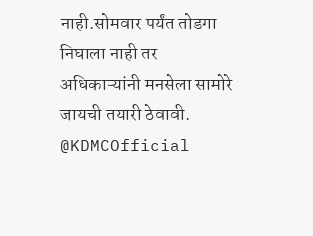नाही.सोमवार पर्यंत तोडगा निघाला नाही तर अधिकाऱ्यांनी मनसेला सामोरे जायची तयारी ठेवावी. @KDMCOfficial